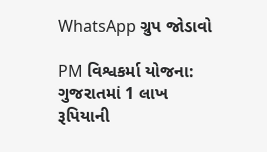WhatsApp ગ્રુપ જોડાવો

PM વિશ્વકર્મા યોજના: ગુજરાતમાં 1 લાખ રૂપિયાની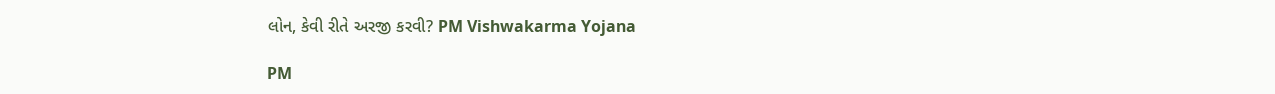લોન, કેવી રીતે અરજી કરવી? PM Vishwakarma Yojana

PM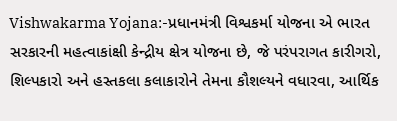Vishwakarma Yojana:-પ્રધાનમંત્રી વિશ્વકર્મા યોજના એ ભારત સરકારની મહત્વાકાંક્ષી કેન્દ્રીય ક્ષેત્ર યોજના છે, જે પરંપરાગત કારીગરો, શિલ્પકારો અને હસ્તકલા કલાકારોને તેમના કૌશલ્યને વધારવા, આર્થિક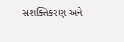સશક્તિકરણ અને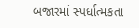બજારમાં સ્પર્ધાત્મકતા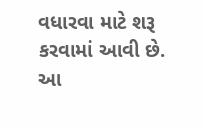વધારવા માટે શરૂ કરવામાં આવી છે. આ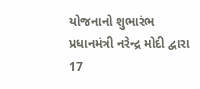યોજનાનો શુભારંભ પ્રધાનમંત્રી નરેન્દ્ર મોદી દ્વારા 17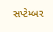સપ્ટેમ્બર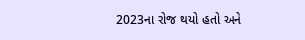2023ના રોજ થયો હતો અને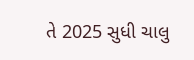તે 2025 સુધી ચાલુ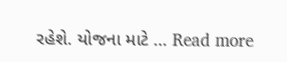રહેશે. યોજના માટે … Read more